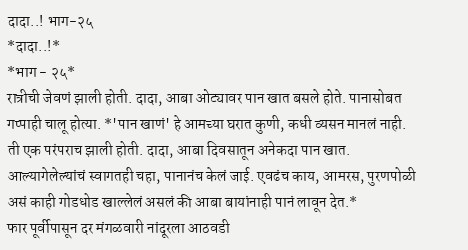दादा..! भाग-२५
*दादा..!*
*भाग - २५*
रात्रीची जेवणं झाली होती. दादा, आबा ओट्यावर पान खात बसले होते. पानासोबत गप्पाही चालू होत्या. *'पान खाणं' हे आमच्या घरात कुणी, कधी व्यसन मानलं नाही. ती एक परंपराच झाली होती. दादा, आबा दिवसातून अनेकदा पान खात. आल्यागेलेल्यांचं स्वागतही चहा, पानानंच केलं जाई. एवढंच काय, आमरस, पुरणपोळी असं काही गोडधोड खाल्लेलं असलं की आबा बायांनाही पानं लावून देत.*
फार पूर्वीपासून दर मंगळवारी नांदूरला आठवडी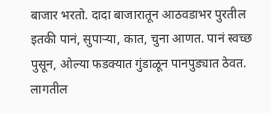बाजार भरतो. दादा बाजारातून आठवडाभर पुरतील इतकी पानं, सुपाऱ्या, कात, चुना आणत. पानं स्वच्छ पुसून, ओल्या फडक्यात गुंडाळून पानपुड्यात ठेवत. लागतील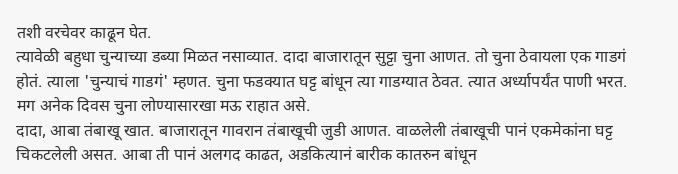तशी वरचेवर काढून घेत.
त्यावेळी बहुधा चुन्याच्या डब्या मिळत नसाव्यात. दादा बाजारातून सुट्टा चुना आणत. तो चुना ठेवायला एक गाडगं होतं. त्याला 'चुन्याचं गाडगं' म्हणत. चुना फडक्यात घट्ट बांधून त्या गाडग्यात ठेवत. त्यात अर्ध्यापर्यंत पाणी भरत. मग अनेक दिवस चुना लोण्यासारखा मऊ राहात असे.
दादा, आबा तंबाखू खात. बाजारातून गावरान तंबाखूची जुडी आणत. वाळलेली तंबाखूची पानं एकमेकांना घट्ट चिकटलेली असत. आबा ती पानं अलगद काढत, अडकित्यानं बारीक कातरुन बांधून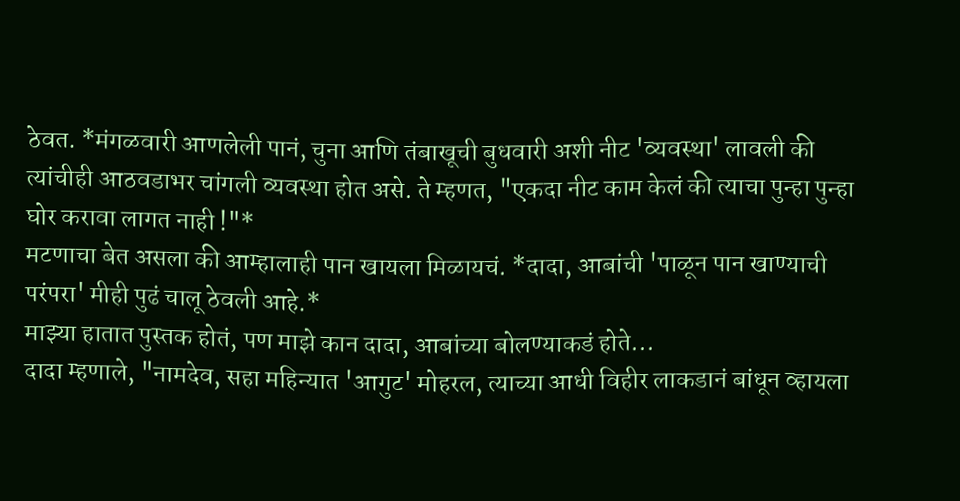ठेवत. *मंगळवारी आणलेली पानं, चुना आणि तंबाखूची बुधवारी अशी नीट 'व्यवस्था' लावली की त्यांचीही आठवडाभर चांगली व्यवस्था होत असे. ते म्हणत, "एकदा नीट काम केलं की त्याचा पुन्हा पुन्हा घोर करावा लागत नाही !"*
मटणाचा बेत असला की आम्हालाही पान खायला मिळायचं. *दादा, आबांची 'पाळून पान खाण्याची परंपरा' मीही पुढं चालू ठेवली आहे.*
माझ्या हातात पुस्तक होतं, पण माझे कान दादा, आबांच्या बोलण्याकडं होते...
दादा म्हणाले, "नामदेव, सहा महिन्यात 'आगुट' मोहरल, त्याच्या आधी विहीर लाकडानं बांधून व्हायला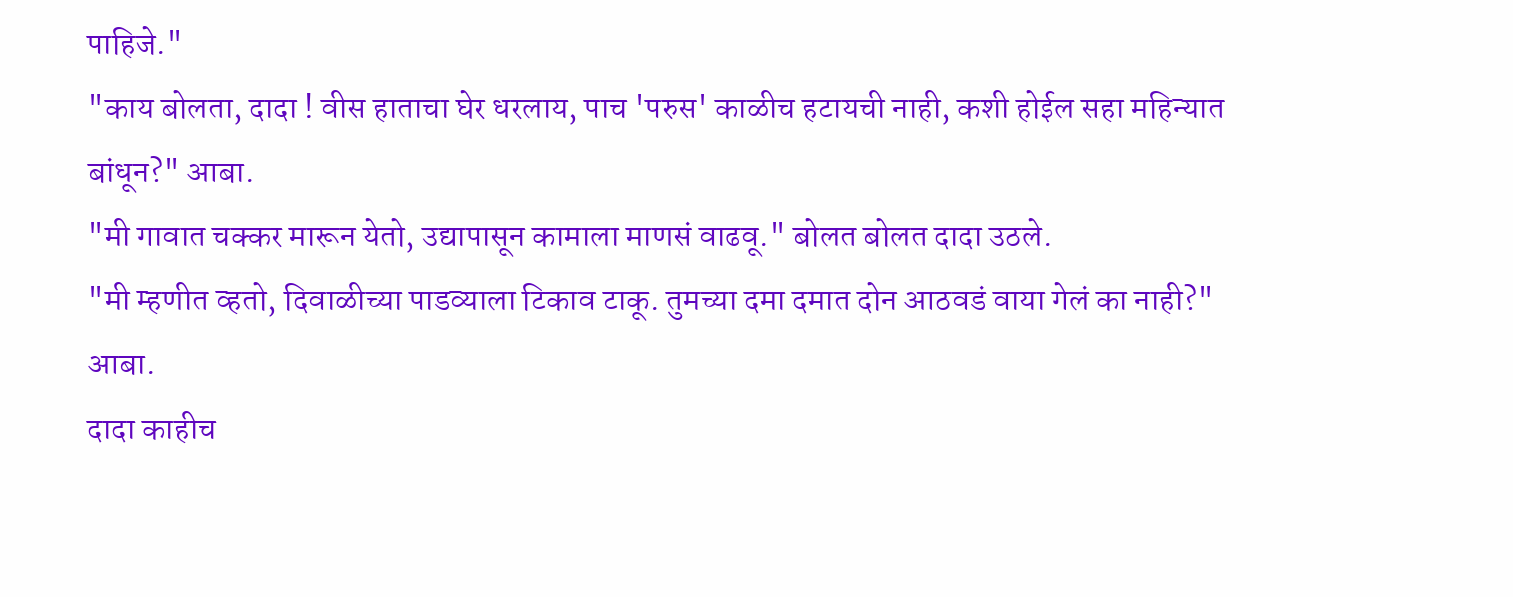पाहिजे."
"काय बोलता, दादा ! वीस हाताचा घेर धरलाय, पाच 'परुस' काळीच हटायची नाही, कशी होईल सहा महिन्यात बांधून?" आबा.
"मी गावात चक्कर मारून येतो, उद्यापासून कामाला माणसं वाढवू." बोलत बोलत दादा उठले.
"मी म्हणीत व्हतो, दिवाळीच्या पाडव्याला टिकाव टाकू. तुमच्या दमा दमात दोन आठवडं वाया गेलं का नाही?" आबा.
दादा काहीच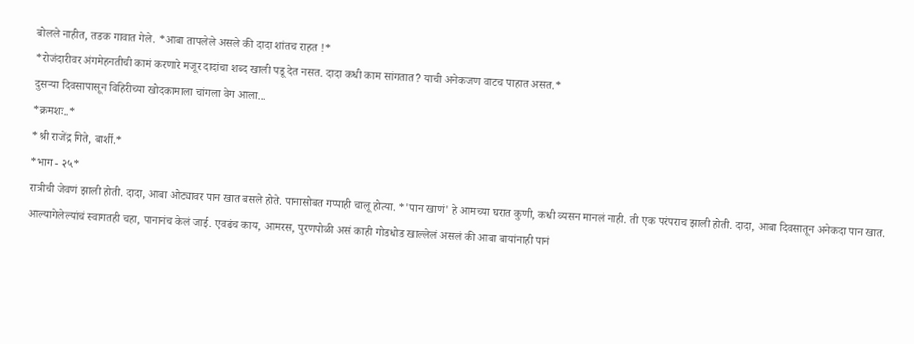बोलले नाहीत, तडक गावात गेले. *आबा तापलेले असले की दादा शांतच राहत !*
*रोजंदारीवर अंगमेहनतीची कामं करणारे मजूर दादांचा शब्द खाली पडू देत नसत. दादा कधी काम सांगतात? याची अनेकजण वाटच पाहात असत.*
दुसऱ्या दिवसापासून विहिरीच्या खोदकामाला चांगला वेग आला...
*क्रमशः..*
*श्री राजेंद्र गिते, बार्शी.*
*भाग - २५*
रात्रीची जेवणं झाली होती. दादा, आबा ओट्यावर पान खात बसले होते. पानासोबत गप्पाही चालू होत्या. *'पान खाणं' हे आमच्या घरात कुणी, कधी व्यसन मानलं नाही. ती एक परंपराच झाली होती. दादा, आबा दिवसातून अनेकदा पान खात. आल्यागेलेल्यांचं स्वागतही चहा, पानानंच केलं जाई. एवढंच काय, आमरस, पुरणपोळी असं काही गोडधोड खाल्लेलं असलं की आबा बायांनाही पानं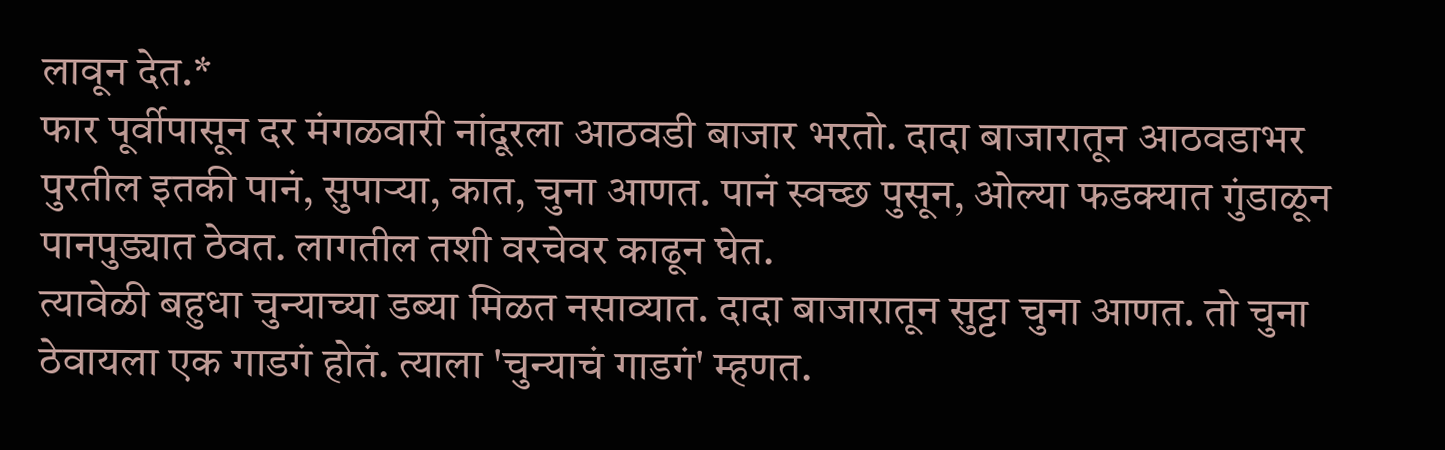लावून देत.*
फार पूर्वीपासून दर मंगळवारी नांदूरला आठवडी बाजार भरतो. दादा बाजारातून आठवडाभर पुरतील इतकी पानं, सुपाऱ्या, कात, चुना आणत. पानं स्वच्छ पुसून, ओल्या फडक्यात गुंडाळून पानपुड्यात ठेवत. लागतील तशी वरचेवर काढून घेत.
त्यावेळी बहुधा चुन्याच्या डब्या मिळत नसाव्यात. दादा बाजारातून सुट्टा चुना आणत. तो चुना ठेवायला एक गाडगं होतं. त्याला 'चुन्याचं गाडगं' म्हणत.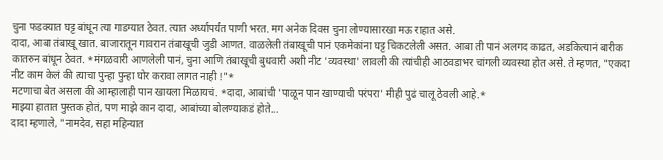चुना फडक्यात घट्ट बांधून त्या गाडग्यात ठेवत. त्यात अर्ध्यापर्यंत पाणी भरत. मग अनेक दिवस चुना लोण्यासारखा मऊ राहात असे.
दादा, आबा तंबाखू खात. बाजारातून गावरान तंबाखूची जुडी आणत. वाळलेली तंबाखूची पानं एकमेकांना घट्ट चिकटलेली असत. आबा ती पानं अलगद काढत, अडकित्यानं बारीक कातरुन बांधून ठेवत. *मंगळवारी आणलेली पानं, चुना आणि तंबाखूची बुधवारी अशी नीट 'व्यवस्था' लावली की त्यांचीही आठवडाभर चांगली व्यवस्था होत असे. ते म्हणत, "एकदा नीट काम केलं की त्याचा पुन्हा पुन्हा घोर करावा लागत नाही !"*
मटणाचा बेत असला की आम्हालाही पान खायला मिळायचं. *दादा, आबांची 'पाळून पान खाण्याची परंपरा' मीही पुढं चालू ठेवली आहे.*
माझ्या हातात पुस्तक होतं, पण माझे कान दादा, आबांच्या बोलण्याकडं होते...
दादा म्हणाले, "नामदेव, सहा महिन्यात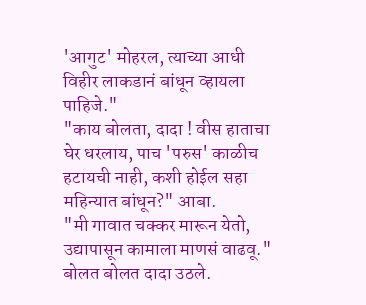'आगुट' मोहरल, त्याच्या आधी विहीर लाकडानं बांधून व्हायला पाहिजे."
"काय बोलता, दादा ! वीस हाताचा घेर धरलाय, पाच 'परुस' काळीच हटायची नाही, कशी होईल सहा महिन्यात बांधून?" आबा.
"मी गावात चक्कर मारून येतो, उद्यापासून कामाला माणसं वाढवू." बोलत बोलत दादा उठले.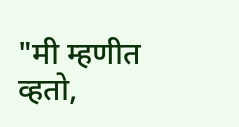"मी म्हणीत व्हतो,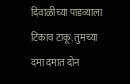दिवाळीच्या पाडव्याला टिकाव टाकू. तुमच्या दमा दमात दोन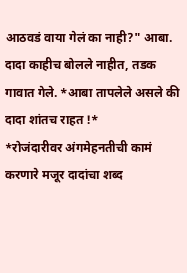आठवडं वाया गेलं का नाही?" आबा.
दादा काहीच बोलले नाहीत, तडक गावात गेले. *आबा तापलेले असले की दादा शांतच राहत !*
*रोजंदारीवर अंगमेहनतीची कामं करणारे मजूर दादांचा शब्द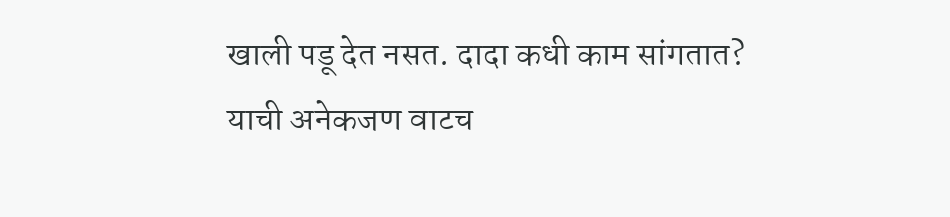खाली पडू देत नसत. दादा कधी काम सांगतात? याची अनेकजण वाटच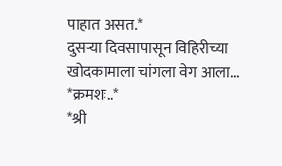पाहात असत.*
दुसऱ्या दिवसापासून विहिरीच्या खोदकामाला चांगला वेग आला...
*क्रमशः..*
*श्री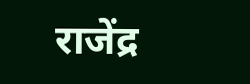राजेंद्र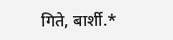गिते, बार्शी.*